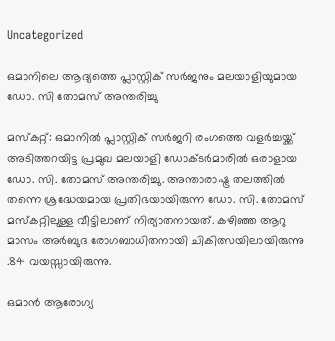Uncategorized

ഒമാനിലെ ആദ്യത്തെ പ്ലാസ്റ്റിക് സർജനും മലയാളിയുമായ ഡോ. സി തോമസ് അന്തരിച്ചു

മസ്‌കറ്റ്: ഒമാനിൽ പ്ലാസ്റ്റിക് സർജറി രംഗത്തെ വളർച്ചയ്ക്ക് അടിത്തറയിട്ട പ്രമുഖ മലയാളി ഡോക്ടർമാരിൽ ഒരാളായ ഡോ. സി. തോമസ് അന്തരിച്ചു. അന്താരാഷ്ട്ര തലത്തിൽ തന്നെ ശ്രദ്ധേയമായ പ്രതിഭയായിരുന്ന ഡോ. സി. തോമസ് മസ്കറ്റിലുള്ള വീട്ടിലാണ് നിര്യാതനായത്. കഴിഞ്ഞ ആറു മാസം അർബുദ രോഗബാധിതനായി ചികിത്സയിലായിരുന്നു .84 വയസ്സായിരുന്നു.

ഒമാൻ ആരോഗ്യ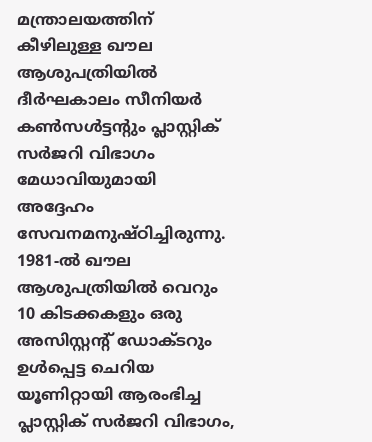മന്ത്രാലയത്തിന് കീഴിലുള്ള ഖൗല ആശുപത്രിയിൽ ദീർഘകാലം സീനിയർ കൺസൾട്ടന്റും പ്ലാസ്റ്റിക് സർജറി വിഭാഗം മേധാവിയുമായി അദ്ദേഹം സേവനമനുഷ്ഠിച്ചിരുന്നു. 1981-ൽ ഖൗല ആശുപത്രിയിൽ വെറും 10 കിടക്കകളും ഒരു അസിസ്റ്റന്റ് ഡോക്ടറും ഉൾപ്പെട്ട ചെറിയ യൂണിറ്റായി ആരംഭിച്ച പ്ലാസ്റ്റിക് സർജറി വിഭാഗം,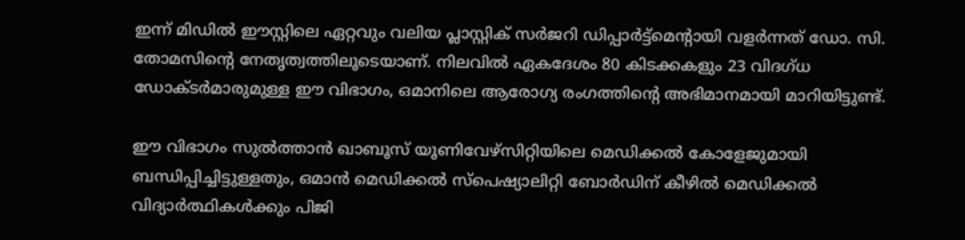ഇന്ന് മിഡിൽ ഈസ്റ്റിലെ ഏറ്റവും വലിയ പ്ലാസ്റ്റിക് സർജറി ഡിപ്പാർട്ട്മെന്റായി വളർന്നത് ഡോ. സി. തോമസിന്റെ നേതൃത്വത്തിലൂടെയാണ്. നിലവിൽ ഏകദേശം 80 കിടക്കകളും 23 വിദഗ്ധ ഡോക്ടർമാരുമുള്ള ഈ വിഭാഗം, ഒമാനിലെ ആരോഗ്യ രംഗത്തിന്റെ അഭിമാനമായി മാറിയിട്ടുണ്ട്.

ഈ വിഭാഗം സുൽത്താൻ ഖാബൂസ് യൂണിവേഴ്സിറ്റിയിലെ മെഡിക്കൽ കോളേജുമായി ബന്ധിപ്പിച്ചിട്ടുള്ളതും, ഒമാൻ മെഡിക്കൽ സ്‌പെഷ്യാലിറ്റി ബോർഡിന് കീഴിൽ മെഡിക്കൽ വിദ്യാർത്ഥികൾക്കും പിജി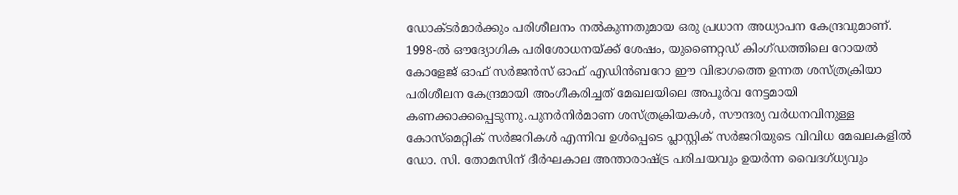ഡോക്ടർമാർക്കും പരിശീലനം നൽകുന്നതുമായ ഒരു പ്രധാന അധ്യാപന കേന്ദ്രവുമാണ്. 1998-ൽ ഔദ്യോഗിക പരിശോധനയ്ക്ക് ശേഷം, യുണൈറ്റഡ് കിംഗ്ഡത്തിലെ റോയൽ കോളേജ് ഓഫ് സർജൻസ് ഓഫ് എഡിൻബറോ ഈ വിഭാഗത്തെ ഉന്നത ശസ്ത്രക്രിയാ പരിശീലന കേന്ദ്രമായി അംഗീകരിച്ചത് മേഖലയിലെ അപൂർവ നേട്ടമായി കണക്കാക്കപ്പെടുന്നു.പുനർനിർമാണ ശസ്ത്രക്രിയകൾ, സൗന്ദര്യ വർധനവിനുള്ള കോസ്മെറ്റിക് സർജറികൾ എന്നിവ ഉൾപ്പെടെ പ്ലാസ്റ്റിക് സർജറിയുടെ വിവിധ മേഖലകളിൽ ഡോ. സി. തോമസിന് ദീർഘകാല അന്താരാഷ്ട്ര പരിചയവും ഉയർന്ന വൈദഗ്ധ്യവും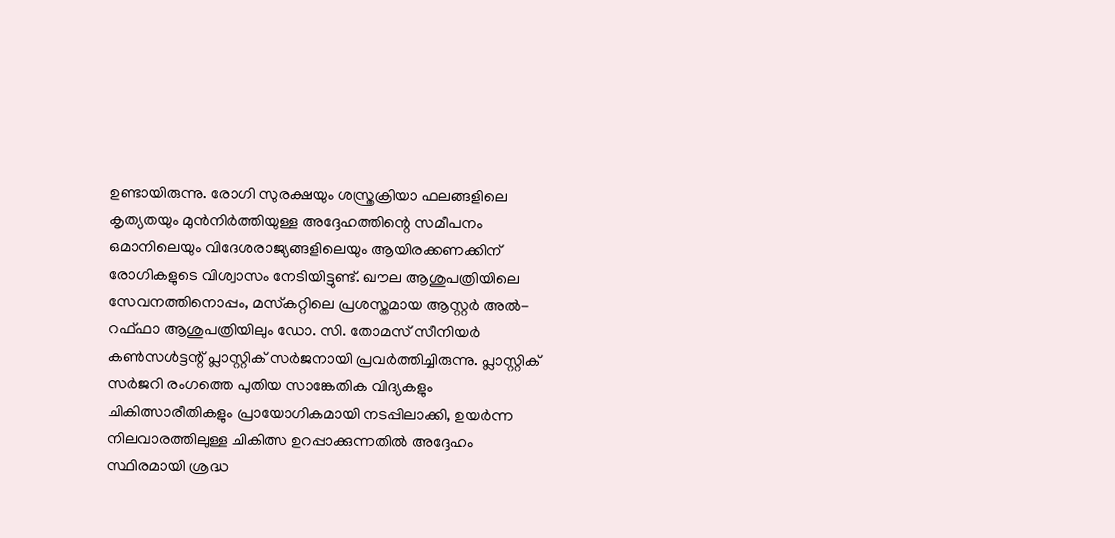ഉണ്ടായിരുന്നു. രോഗി സുരക്ഷയും ശസ്ത്രക്രിയാ ഫലങ്ങളിലെ കൃത്യതയും മുൻനിർത്തിയുള്ള അദ്ദേഹത്തിന്റെ സമീപനം ഒമാനിലെയും വിദേശരാജ്യങ്ങളിലെയും ആയിരക്കണക്കിന് രോഗികളുടെ വിശ്വാസം നേടിയിട്ടുണ്ട്. ഖൗല ആശുപത്രിയിലെ സേവനത്തിനൊപ്പം, മസ്‌കറ്റിലെ പ്രശസ്തമായ ആസ്റ്റർ അൽ-റഫ്ഫാ ആശുപത്രിയിലും ഡോ. സി. തോമസ് സീനിയർ കൺസൾട്ടന്റ് പ്ലാസ്റ്റിക് സർജനായി പ്രവർത്തിച്ചിരുന്നു. പ്ലാസ്റ്റിക് സർജറി രംഗത്തെ പുതിയ സാങ്കേതിക വിദ്യകളും ചികിത്സാരീതികളും പ്രായോഗികമായി നടപ്പിലാക്കി, ഉയർന്ന നിലവാരത്തിലുള്ള ചികിത്സ ഉറപ്പാക്കുന്നതിൽ അദ്ദേഹം സ്ഥിരമായി ശ്രദ്ധ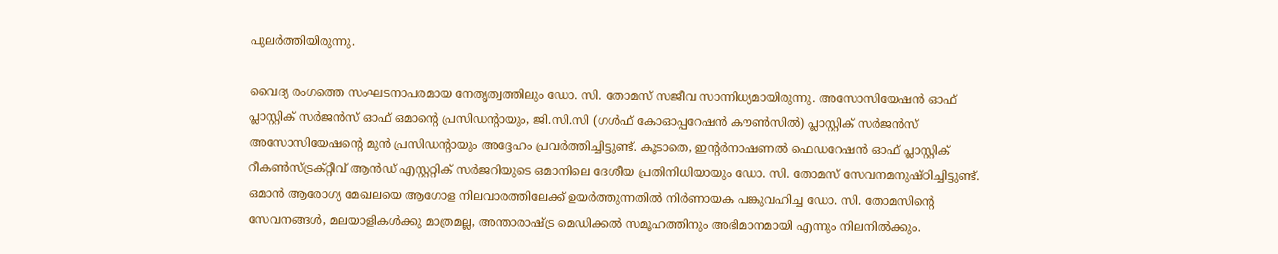പുലർത്തിയിരുന്നു.

വൈദ്യ രംഗത്തെ സംഘടനാപരമായ നേതൃത്വത്തിലും ഡോ. സി. തോമസ് സജീവ സാന്നിധ്യമായിരുന്നു. അസോസിയേഷൻ ഓഫ് പ്ലാസ്റ്റിക് സർജൻസ് ഓഫ് ഒമാന്റെ പ്രസിഡന്റായും, ജി.സി.സി (ഗൾഫ് കോഓപ്പറേഷൻ കൗൺസിൽ) പ്ലാസ്റ്റിക് സർജൻസ് അസോസിയേഷന്റെ മുൻ പ്രസിഡന്റായും അദ്ദേഹം പ്രവർത്തിച്ചിട്ടുണ്ട്. കൂടാതെ, ഇന്റർനാഷണൽ ഫെഡറേഷൻ ഓഫ് പ്ലാസ്റ്റിക് റീകൺസ്ട്രക്റ്റീവ് ആൻഡ് എസ്റ്ററ്റിക് സർജറിയുടെ ഒമാനിലെ ദേശീയ പ്രതിനിധിയായും ഡോ. സി. തോമസ് സേവനമനുഷ്ഠിച്ചിട്ടുണ്ട്. ഒമാൻ ആരോഗ്യ മേഖലയെ ആഗോള നിലവാരത്തിലേക്ക് ഉയർത്തുന്നതിൽ നിർണായക പങ്കുവഹിച്ച ഡോ. സി. തോമസിന്റെ സേവനങ്ങൾ, മലയാളികൾക്കു മാത്രമല്ല, അന്താരാഷ്ട്ര മെഡിക്കൽ സമൂഹത്തിനും അഭിമാനമായി എന്നും നിലനിൽക്കും.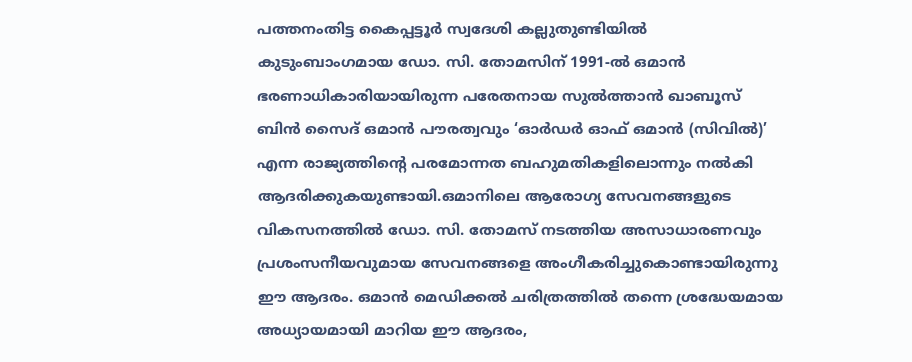പത്തനംതിട്ട കൈപ്പട്ടൂർ സ്വദേശി കല്ലുതുണ്ടിയിൽ കുടുംബാംഗമായ ഡോ. സി. തോമസിന് 1991-ൽ ഒമാൻ ഭരണാധികാരിയായിരുന്ന പരേതനായ സുൽത്താൻ ഖാബൂസ് ബിൻ സൈദ് ഒമാൻ പൗരത്വവും ‘ഓർഡർ ഓഫ് ഒമാൻ (സിവിൽ)’ എന്ന രാജ്യത്തിന്റെ പരമോന്നത ബഹുമതികളിലൊന്നും നൽകി ആദരിക്കുകയുണ്ടായി.ഒമാനിലെ ആരോഗ്യ സേവനങ്ങളുടെ വികസനത്തിൽ ഡോ. സി. തോമസ് നടത്തിയ അസാധാരണവും പ്രശംസനീയവുമായ സേവനങ്ങളെ അംഗീകരിച്ചുകൊണ്ടായിരുന്നു ഈ ആദരം. ഒമാൻ മെഡിക്കൽ ചരിത്രത്തിൽ തന്നെ ശ്രദ്ധേയമായ അധ്യായമായി മാറിയ ഈ ആദരം,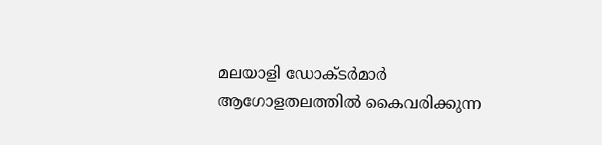മലയാളി ഡോക്ടർമാർ ആഗോളതലത്തിൽ കൈവരിക്കുന്ന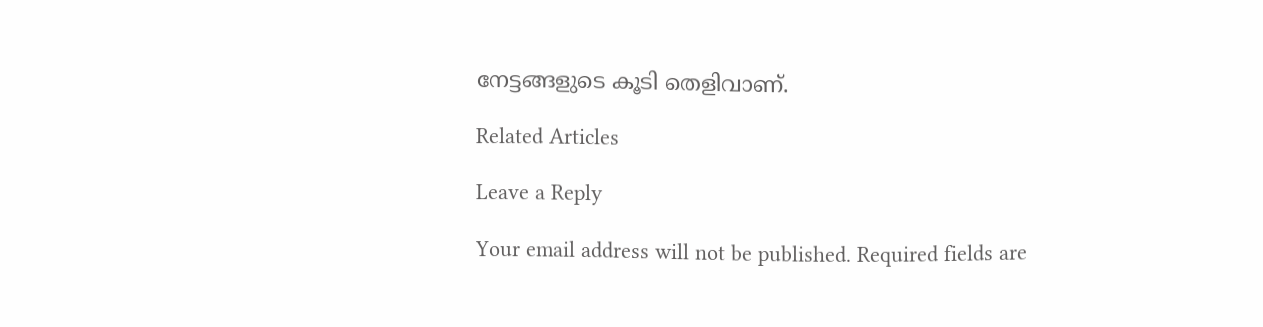നേട്ടങ്ങളുടെ കൂടി തെളിവാണ്.

Related Articles

Leave a Reply

Your email address will not be published. Required fields are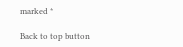marked *

Back to top button